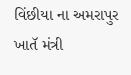વિંછીયા ના અમરાપુર ખાતૅ મંત્રી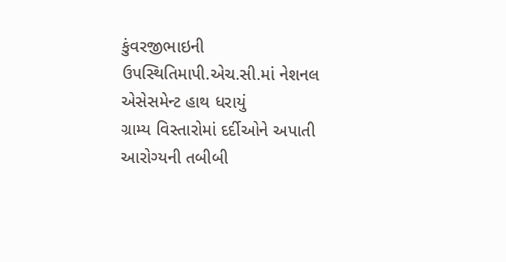કુંવરજીભાઇની ઉપસ્થિતિમાપી.એચ.સી.માં નેશનલ એસેસમેન્ટ હાથ ધરાયું
ગ્રામ્ય વિસ્તારોમાં દર્દીઓને અપાતી આરોગ્યની તબીબી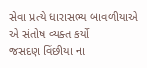સેવા પ્રત્યે ધારાસભ્ય બાવળીયાએ એ સંતોષ વ્યક્ત કર્યો
જસદણ વિંછીયા ના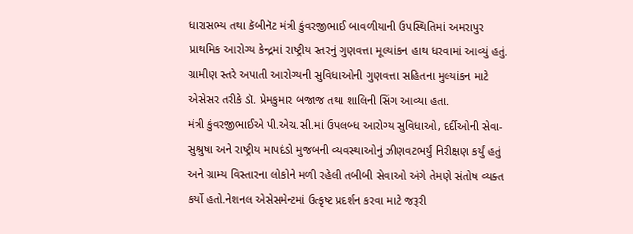ધારાસભ્ય તથા કૅબીનૅટ મંત્રી કુંવરજીભાઈ બાવળીયાની ઉપસ્થિતિમાં અમરાપુર પ્રાથમિક આરોગ્ય કેન્દ્રમાં રાષ્ટ્રીય સ્તરનું ગુણવત્તા મૂલ્યાંકન હાથ ધરવામાં આવ્યું હતું.
ગ્રામીણ સ્તરે અપાતી આરોગ્યની સુવિધાઓની ગુણવત્તા સહિતના મુલ્યાંકન માટે એસેસર તરીકે ડૉ. પ્રેમકુમાર બજાજ તથા શાલિની સિંગ આવ્યા હતા.
મંત્રી કુંવરજીભાઈએ પી.એચ.સી.માં ઉપલબ્ધ આરોગ્ય સુવિધાઓ, દર્દીઓની સેવા-સુશ્રુષા અને રાષ્ટ્રીય માપદંડો મુજબની વ્યવસ્થાઓનું ઝીણવટભર્યું નિરીક્ષણ કર્યું હતું અને ગ્રામ્ય વિસ્તારના લોકોને મળી રહેલી તબીબી સેવાઓ અંગે તેમણે સંતોષ વ્યક્ત કર્યો હતો.નેશનલ એસેસમેન્ટમાં ઉત્કૃષ્ટ પ્રદર્શન કરવા માટે જરૂરી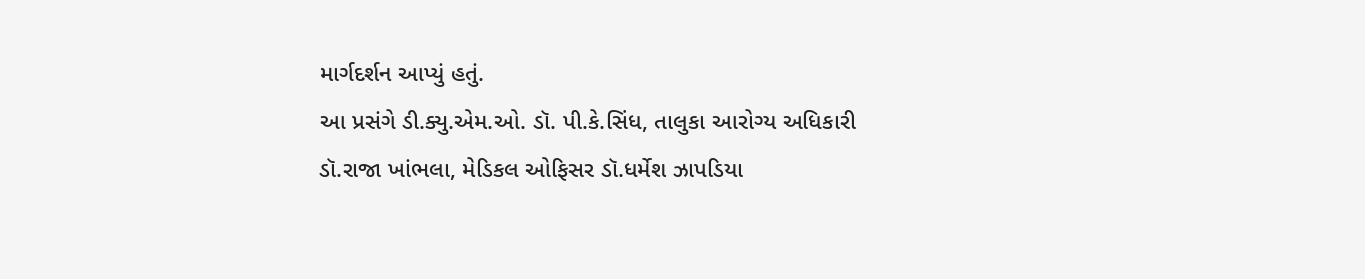માર્ગદર્શન આપ્યું હતું.
આ પ્રસંગે ડી.ક્યુ.એમ.ઓ. ડૉ. પી.કે.સિંધ, તાલુકા આરોગ્ય અધિકારી ડૉ.રાજા ખાંભલા, મેડિકલ ઓફિસર ડૉ.ધર્મેશ ઝાપડિયા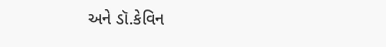અને ડૉ.કેવિન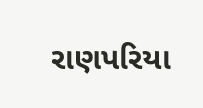રાણપરિયા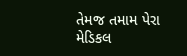તેમજ તમામ પેરા મેડિકલ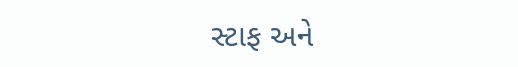સ્ટાફ અને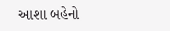આશા બહેનો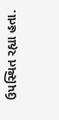ઉપસ્થિત રહ્યા હતા.